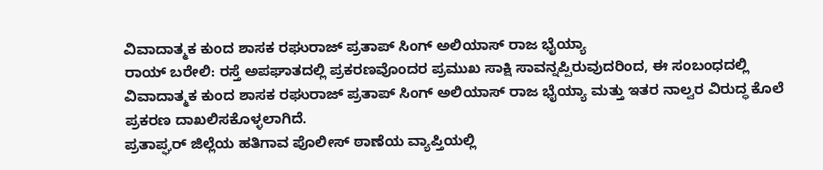ವಿವಾದಾತ್ಮಕ ಕುಂದ ಶಾಸಕ ರಘುರಾಜ್ ಪ್ರತಾಪ್ ಸಿಂಗ್ ಅಲಿಯಾಸ್ ರಾಜ ಭೈಯ್ಯಾ
ರಾಯ್ ಬರೇಲಿ: ರಸ್ತೆ ಅಪಘಾತದಲ್ಲಿ ಪ್ರಕರಣವೊಂದರ ಪ್ರಮುಖ ಸಾಕ್ಷಿ ಸಾವನ್ನಪ್ಪಿರುವುದರಿಂದ, ಈ ಸಂಬಂಧದಲ್ಲಿ ವಿವಾದಾತ್ಮಕ ಕುಂದ ಶಾಸಕ ರಘುರಾಜ್ ಪ್ರತಾಪ್ ಸಿಂಗ್ ಅಲಿಯಾಸ್ ರಾಜ ಭೈಯ್ಯಾ ಮತ್ತು ಇತರ ನಾಲ್ವರ ವಿರುದ್ಧ ಕೊಲೆ ಪ್ರಕರಣ ದಾಖಲಿಸಕೊಳ್ಳಲಾಗಿದೆ.
ಪ್ರತಾಪ್ಘರ್ ಜಿಲ್ಲೆಯ ಹತಿಗಾವ ಪೊಲೀಸ್ ಠಾಣೆಯ ವ್ಯಾಪ್ತಿಯಲ್ಲಿ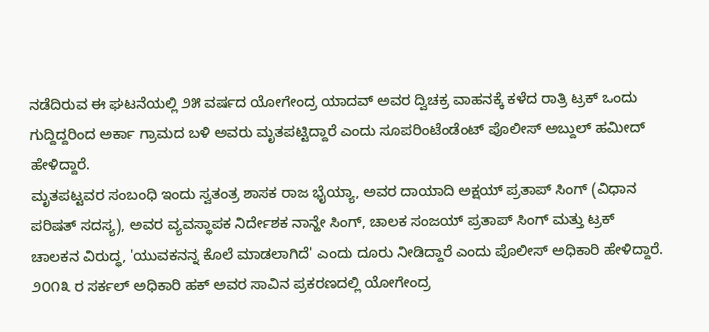ನಡೆದಿರುವ ಈ ಘಟನೆಯಲ್ಲಿ ೨೫ ವರ್ಷದ ಯೋಗೇಂದ್ರ ಯಾದವ್ ಅವರ ದ್ವಿಚಕ್ರ ವಾಹನಕ್ಕೆ ಕಳೆದ ರಾತ್ರಿ ಟ್ರಕ್ ಒಂದು ಗುದ್ದಿದ್ದರಿಂದ ಅರ್ಕಾ ಗ್ರಾಮದ ಬಳಿ ಅವರು ಮೃತಪಟ್ಟಿದ್ದಾರೆ ಎಂದು ಸೂಪರಿಂಟೆಂಡೆಂಟ್ ಪೊಲೀಸ್ ಅಬ್ದುಲ್ ಹಮೀದ್ ಹೇಳಿದ್ದಾರೆ.
ಮೃತಪಟ್ಟವರ ಸಂಬಂಧಿ ಇಂದು ಸ್ವತಂತ್ರ ಶಾಸಕ ರಾಜ ಭೈಯ್ಯಾ, ಅವರ ದಾಯಾದಿ ಅಕ್ಷಯ್ ಪ್ರತಾಪ್ ಸಿಂಗ್ (ವಿಧಾನ ಪರಿಷತ್ ಸದಸ್ಯ), ಅವರ ವ್ಯವಸ್ಥಾಪಕ ನಿರ್ದೇಶಕ ನಾನ್ಹೇ ಸಿಂಗ್, ಚಾಲಕ ಸಂಜಯ್ ಪ್ರತಾಪ್ ಸಿಂಗ್ ಮತ್ತು ಟ್ರಕ್ ಚಾಲಕನ ವಿರುದ್ಧ, 'ಯುವಕನನ್ನ ಕೊಲೆ ಮಾಡಲಾಗಿದೆ' ಎಂದು ದೂರು ನೀಡಿದ್ದಾರೆ ಎಂದು ಪೊಲೀಸ್ ಅಧಿಕಾರಿ ಹೇಳಿದ್ದಾರೆ.
೨೦೧೩ ರ ಸರ್ಕಲ್ ಅಧಿಕಾರಿ ಹಕ್ ಅವರ ಸಾವಿನ ಪ್ರಕರಣದಲ್ಲಿ ಯೋಗೇಂದ್ರ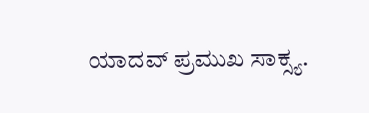ಯಾದವ್ ಪ್ರಮುಖ ಸಾಕ್ಸ್ಯ.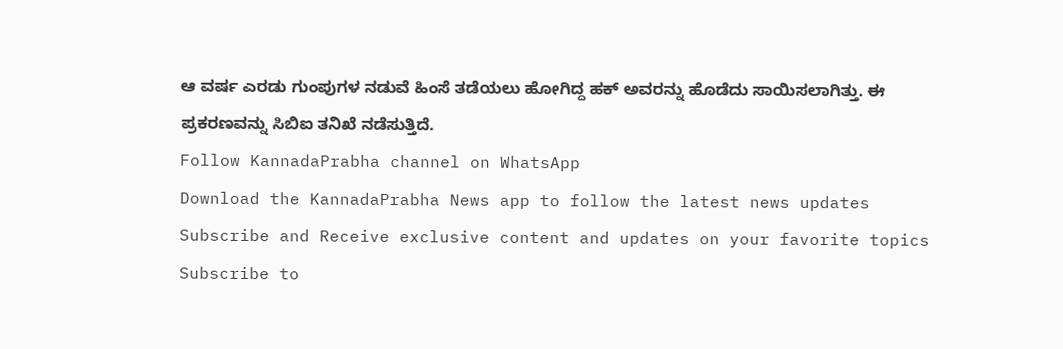ಆ ವರ್ಷ ಎರಡು ಗುಂಪುಗಳ ನಡುವೆ ಹಿಂಸೆ ತಡೆಯಲು ಹೋಗಿದ್ದ ಹಕ್ ಅವರನ್ನು ಹೊಡೆದು ಸಾಯಿಸಲಾಗಿತ್ತು. ಈ ಪ್ರಕರಣವನ್ನು ಸಿಬಿಐ ತನಿಖೆ ನಡೆಸುತ್ತಿದೆ.
Follow KannadaPrabha channel on WhatsApp
Download the KannadaPrabha News app to follow the latest news updates
Subscribe and Receive exclusive content and updates on your favorite topics
Subscribe to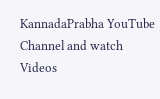KannadaPrabha YouTube Channel and watch Videos